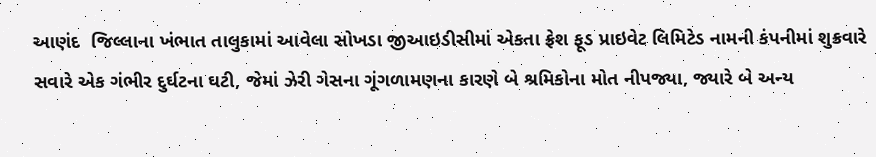આણંદ  જિલ્લાના ખંભાત તાલુકામાં આવેલા સોખડા જીઆઇડીસીમાં એકતા ફ્રેશ ફૂડ પ્રાઇવેટ લિમિટેડ નામની કંપનીમાં શુક્રવારે સવારે એક ગંભીર દુર્ઘટના ઘટી, જેમાં ઝેરી ગેસના ગૂંગળામણના કારણે બે શ્રમિકોના મોત નીપજ્યા, જ્યારે બે અન્ય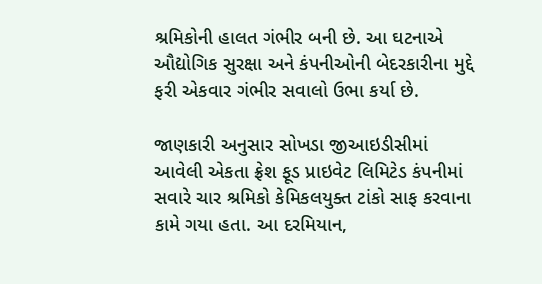શ્રમિકોની હાલત ગંભીર બની છે. આ ઘટનાએ ઔદ્યોગિક સુરક્ષા અને કંપનીઓની બેદરકારીના મુદ્દે ફરી એકવાર ગંભીર સવાલો ઉભા કર્યા છે.

જાણકારી અનુસાર સોખડા જીઆઇડીસીમાં આવેલી એકતા ફ્રેશ ફૂડ પ્રાઇવેટ લિમિટેડ કંપનીમાં સવારે ચાર શ્રમિકો કેમિકલયુક્ત ટાંકો સાફ કરવાના કામે ગયા હતા. આ દરમિયાન,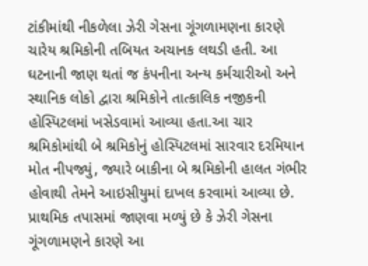ટાંકીમાંથી નીકળેલા ઝેરી ગેસના ગૂંગળામણના કારણે ચારેય શ્રમિકોની તબિયત અચાનક લથડી હતી. આ ઘટનાની જાણ થતાં જ કંપનીના અન્ય કર્મચારીઓ અને સ્થાનિક લોકો દ્વારા શ્રમિકોને તાત્કાલિક નજીકની હોસ્પિટલમાં ખસેડવામાં આવ્યા હતા.આ ચાર શ્રમિકોમાંથી બે શ્રમિકોનું હોસ્પિટલમાં સારવાર દરમિયાન મોત નીપજ્યું, જ્યારે બાકીના બે શ્રમિકોની હાલત ગંભીર હોવાથી તેમને આઇસીયુમાં દાખલ કરવામાં આવ્યા છે. પ્રાથમિક તપાસમાં જાણવા મળ્યું છે કે ઝેરી ગેસના ગૂંગળામણને કારણે આ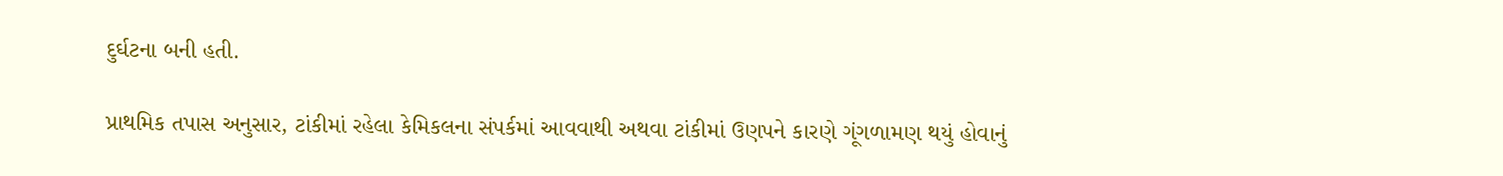દુર્ઘટના બની હતી.

પ્રાથમિક તપાસ અનુસાર, ટાંકીમાં રહેલા કેમિકલના સંપર્કમાં આવવાથી અથવા ટાંકીમાં ઉણપને કારણે ગૂંગળામણ થયું હોવાનું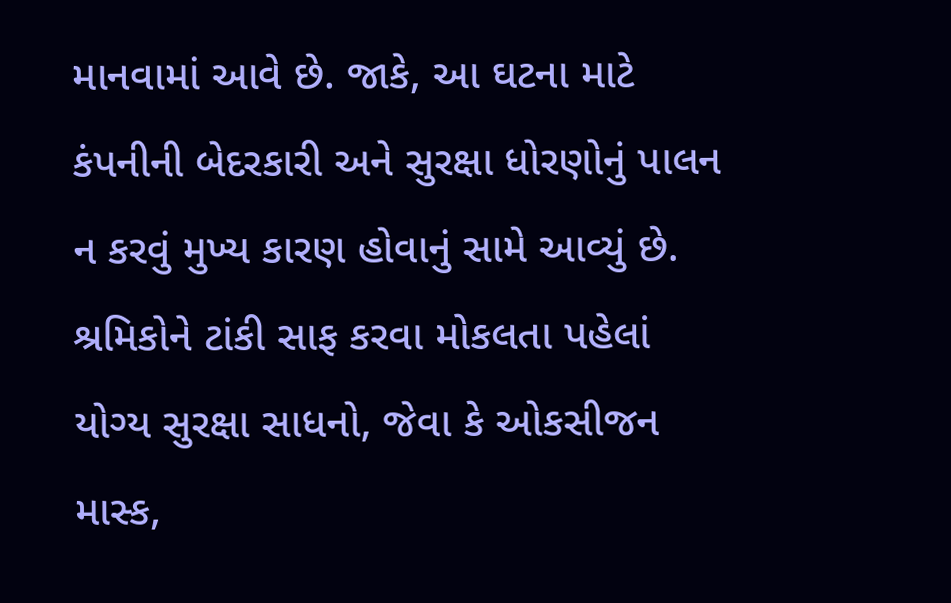માનવામાં આવે છે. જાકે, આ ઘટના માટે કંપનીની બેદરકારી અને સુરક્ષા ધોરણોનું પાલન ન કરવું મુખ્ય કારણ હોવાનું સામે આવ્યું છે. શ્રમિકોને ટાંકી સાફ કરવા મોકલતા પહેલાં યોગ્ય સુરક્ષા સાધનો, જેવા કે ઓકસીજન માસ્ક,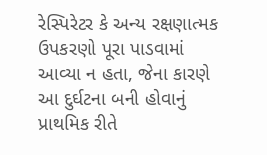રેસ્પિરેટર કે અન્ય રક્ષણાત્મક ઉપકરણો પૂરા પાડવામાં આવ્યા ન હતા, જેના કારણે આ દુર્ઘટના બની હોવાનું પ્રાથમિક રીતે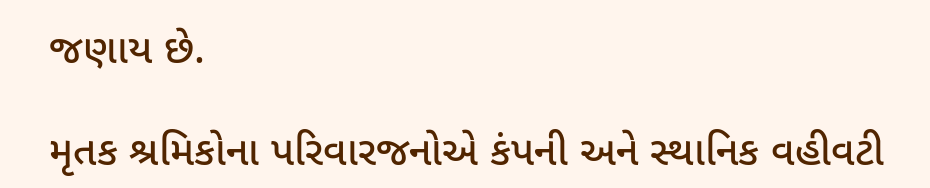જણાય છે.

મૃતક શ્રમિકોના પરિવારજનોએ કંપની અને સ્થાનિક વહીવટી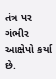તંત્ર પર ગંભીર આક્ષેપો કર્યા છે.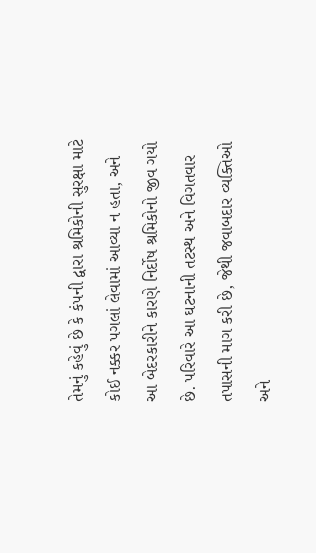તેમનું કહેવું છે કે કંપની દ્વારા શ્રમિકોની સુરક્ષા માટે કોઈ નક્કર પગલાં લેવામાં આવ્યા ન હતા, અને આ બેદરકારીને કારણે નિર્દોષ શ્રમિકોનો જીવ ગયો છે. પરિવારે આ ઘટનાની તટસ્થ અને વિગતવાર તપાસની માગ કરી છે, જેથી જવાબદાર વ્યક્તિઓ અને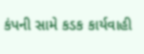કંપની સામે કડક કાર્યવાહી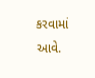કરવામાં આવે.